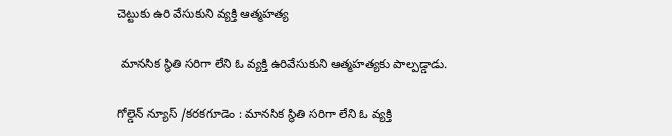చెట్టుకు ఉరి వేసుకుని వ్యక్తి ఆత్మహత్య

 మానసిక స్థితి సరిగా లేని ఓ వ్యక్తి ఉరివేసుకుని ఆత్మహత్యకు పాల్పడ్డాడు.

గోల్డెన్ న్యూస్ /కరకగూడెం : మానసిక స్థితి సరిగా లేని ఓ వ్యక్తి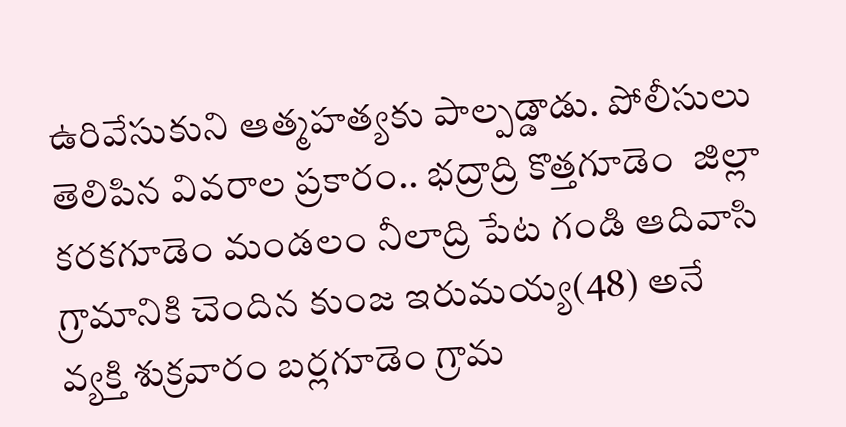ఉరివేసుకుని ఆత్మహత్యకు పాల్పడ్డాడు. పోలీసులు తెలిపిన వివరాల ప్రకారం.. భద్రాద్రి కొత్తగూడెం  జిల్లా కరకగూడెం మండలం నీలాద్రి పేట గండి ఆదివాసి గ్రామానికి చెందిన కుంజ ఇరుమయ్య(48) అనే వ్యక్తి శుక్రవారం బర్లగూడెం గ్రామ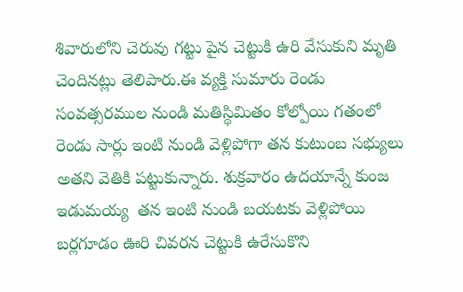శివారులోని చెరువు గట్టు పైన చెట్టుకి ఉరి వేసుకుని మృతి చెందినట్లు తెలిపారు.ఈ వ్యక్తి సుమారు రెండు సంవత్సరముల నుండి మతిస్థిమితం కోల్పోయి గతంలో రెండు సార్లు ఇంటి నుండి వెళ్లిపోగా తన కుటుంబ సభ్యులు అతని వెతికి పట్టుకున్నారు. శుక్రవారం ఉదయాన్నే కుంజ ఇడుమయ్య  తన ఇంటి నుండి బయటకు వెళ్లిపోయి బర్లగూడం ఊరి చివరన చెట్టుకి ఉరేసుకొని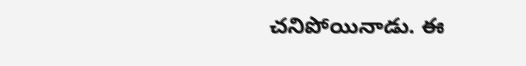చనిపోయినాడు. ఈ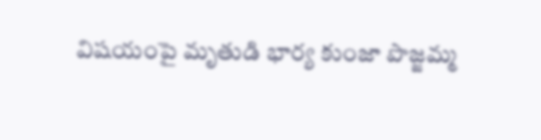విషయంపై మృతుడి భార్య కుంజా పొజ్జమ్మ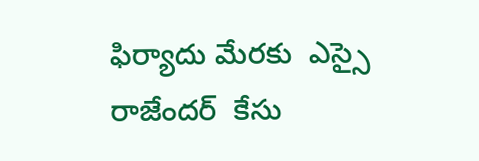ఫిర్యాదు మేరకు  ఎస్సై రాజేందర్  కేసు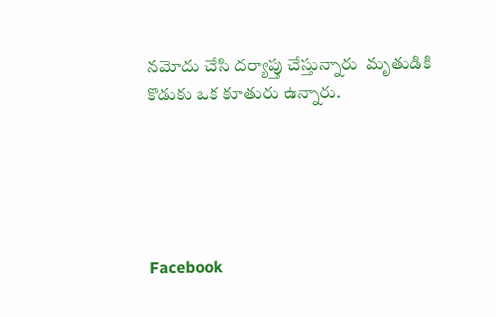నమోదు చేసి దర్యాప్తు చేస్తున్నారు  మృతుడికి కొడుకు ఒక కూతురు ఉన్నారు.





Facebook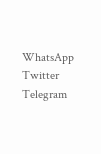WhatsApp
Twitter
Telegram